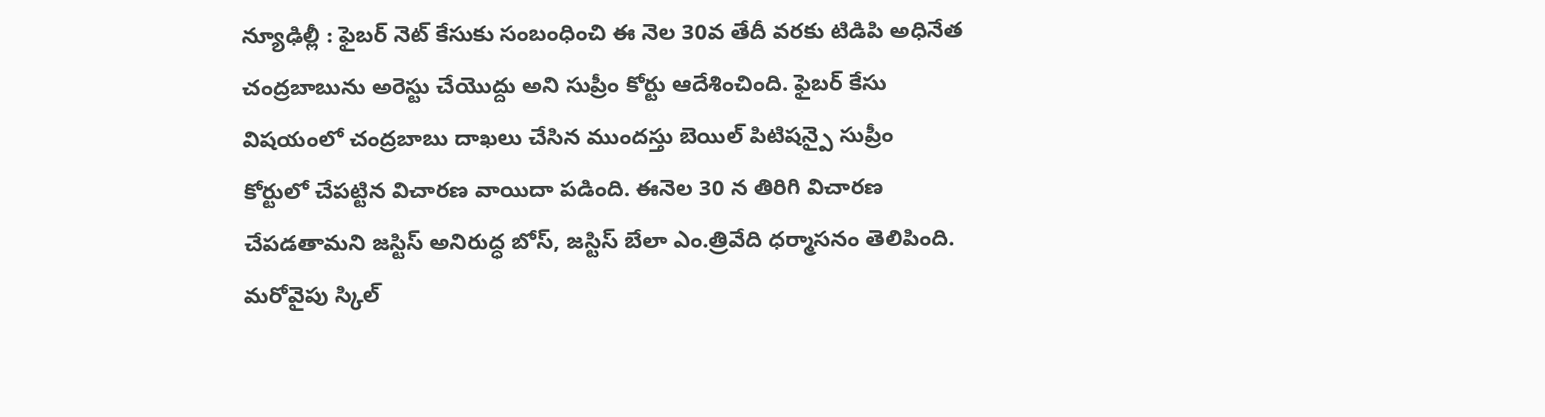న్యూఢిల్లీ : ఫైబర్ నెట్ కేసుకు సంబంధించి ఈ నెల 30వ తేదీ వరకు టిడిపి అధినేత చంద్రబాబును అరెస్టు చేయొద్దు అని సుప్రీం కోర్టు ఆదేశించింది. ఫైబర్ కేసు విషయంలో చంద్రబాబు దాఖలు చేసిన ముందస్తు బెయిల్ పిటిషన్పై సుప్రీం కోర్టులో చేపట్టిన విచారణ వాయిదా పడింది. ఈనెల 30 న తిరిగి విచారణ చేపడతామని జస్టిస్ అనిరుద్ధ బోస్, జస్టిస్ బేలా ఎం.త్రివేది ధర్మాసనం తెలిపింది. మరోవైపు స్కిల్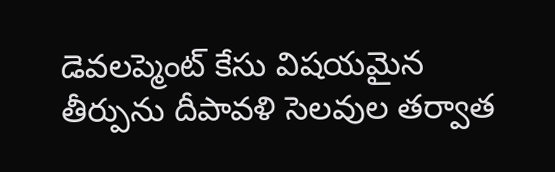డెవలప్మెంట్ కేసు విషయమైన తీర్పును దీపావళి సెలవుల తర్వాత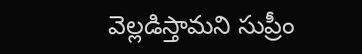వెల్లడిస్తామని సుప్రీం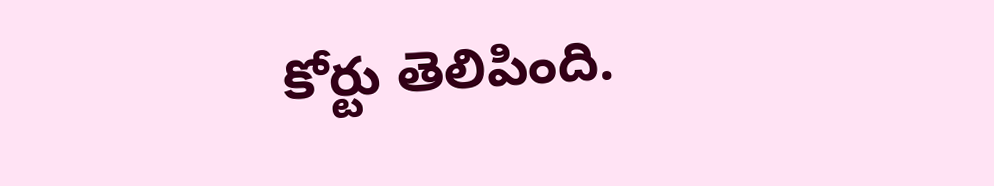కోర్టు తెలిపింది.